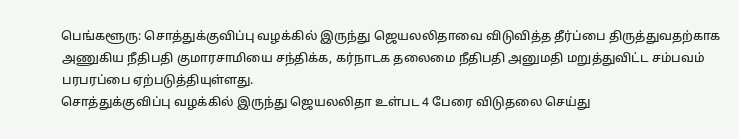பெங்களூரு: சொத்துக்குவிப்பு வழக்கில் இருந்து ஜெயலலிதாவை விடுவித்த தீர்ப்பை திருத்துவதற்காக அணுகிய நீதிபதி குமாரசாமியை சந்திக்க, கர்நாடக தலைமை நீதிபதி அனுமதி மறுத்துவிட்ட சம்பவம் பரபரப்பை ஏற்படுத்தியுள்ளது.
சொத்துக்குவிப்பு வழக்கில் இருந்து ஜெயலலிதா உள்பட 4 பேரை விடுதலை செய்து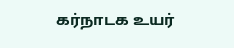கர்நாடக உயர்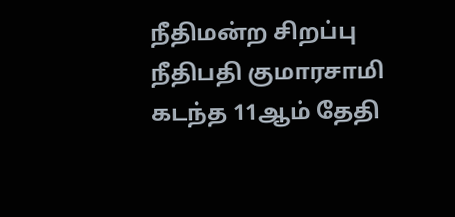நீதிமன்ற சிறப்பு நீதிபதி குமாரசாமி கடந்த 11ஆம் தேதி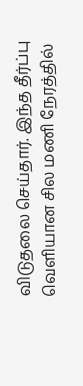விடுதலை செய்தார். இந்த தீர்ப்பு வெளியான சில மணி நேரத்தில்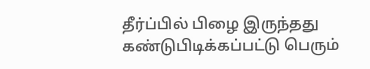தீர்ப்பில் பிழை இருந்தது கண்டுபிடிக்கப்பட்டு பெரும்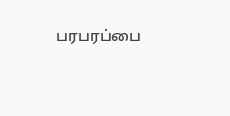பரபரப்பை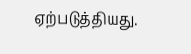ஏற்படுத்தியது.